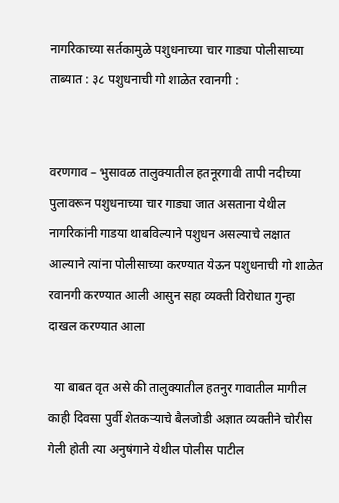नागरिकाच्या सर्तकामुळे पशुधनाच्या चार गाड्या पोलीसाच्या ताब्यात : ३८ पशुधनाची गो शाळेत रवानगी :


वरणगाव – भुसावळ तालुक्यातील हतनूरगावी तापी नदीच्या पुलावरून पशुधनाच्या चार गाड्या जात असताना येथील नागरिकांनी गाडया थाबविल्याने पशुधन असल्याचे लक्षात आल्याने त्यांना पोलीसाच्या करण्यात येऊन पशुधनाची गो शाळेत रवानगी करण्यात आली आसुन सहा व्यक्ती विरोधात गुन्हा दाखल करण्यात आला

  या बाबत वृत असे की तालुक्यातील हतनुर गावातील मागील काही दिवसा पुर्वी शेतकऱ्याचे बैलजोडी अज्ञात व्यक्तीने चोरीस गेली होती त्या अनुषंगाने येथील पोलीस पाटील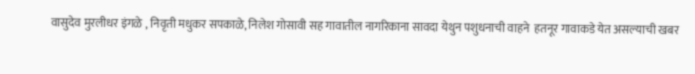वासुदेव मुरलीधर इंगळे , निवृती मधुकर सपकाळे, निलेश गोसावी सह गावातील नागरिकाना सावदा येथुन पशुधनाची वाहने  हतनूर गावाकडे येत असल्याची खबर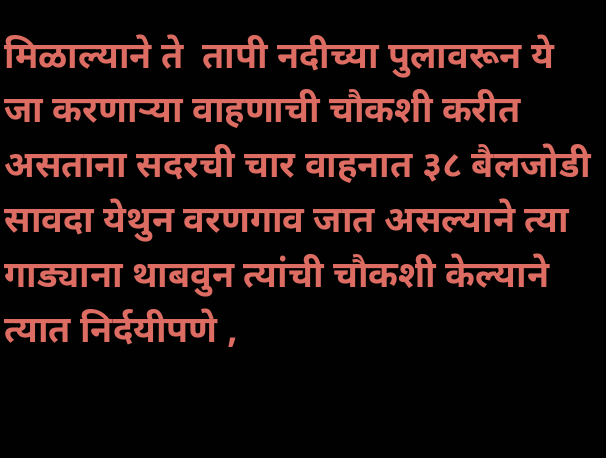मिळाल्याने ते  तापी नदीच्या पुलावरून ये जा करणाऱ्या वाहणाची चौकशी करीत असताना सदरची चार वाहनात ३८ बैलजोडी  सावदा येथुन वरणगाव जात असल्याने त्या गाड्याना थाबवुन त्यांची चौकशी केल्याने त्यात निर्दयीपणे ,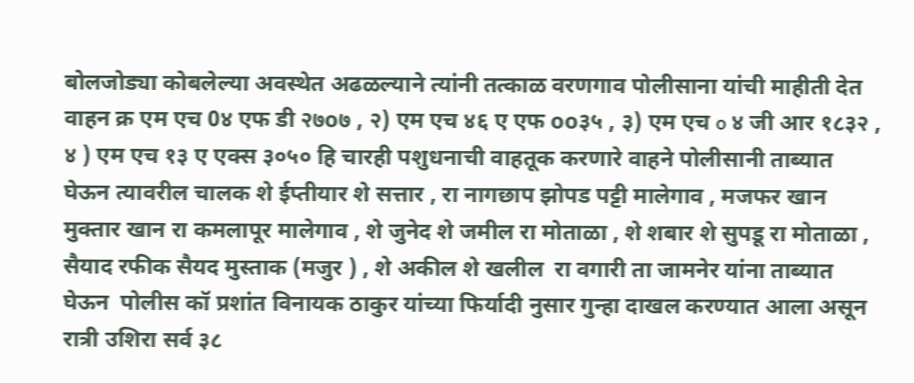बोलजोड्या कोबलेल्या अवस्थेत अढळल्याने त्यांनी तत्काळ वरणगाव पोलीसाना यांची माहीती देत वाहन क्र एम एच 0४ एफ डी २७o७ , २) एम एच ४६ ए एफ oo३५ , ३) एम एच o ४ जी आर १८३२ , ४ ) एम एच १३ ए एक्स ३०५० हि चारही पशुधनाची वाहतूक करणारे वाहने पोलीसानी ताब्यात घेऊन त्यावरील चालक शे ईप्तीयार शे सत्तार , रा नागछाप झोपड पट्टी मालेगाव , मजफर खान मुक्तार खान रा कमलापूर मालेगाव , शे जुनेद शे जमील रा मोताळा , शे शबार शे सुपडू रा मोताळा , सैयाद रफीक सैयद मुस्ताक (मजुर ) , शे अकील शे खलील  रा वगारी ता जामनेर यांना ताब्यात घेऊन  पोलीस कॉ प्रशांत विनायक ठाकुर यांच्या फिर्यादी नुसार गुन्हा दाखल करण्यात आला असून रात्री उशिरा सर्व ३८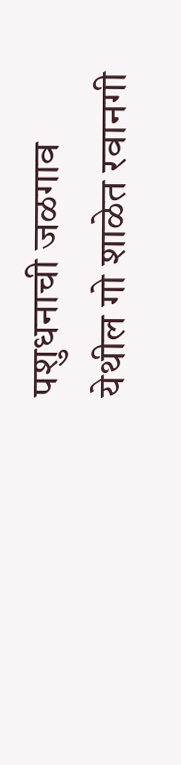पशुधनाची जळगाव येथील गो शाळेत रवानगी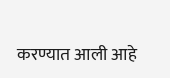करण्यात आली आहे